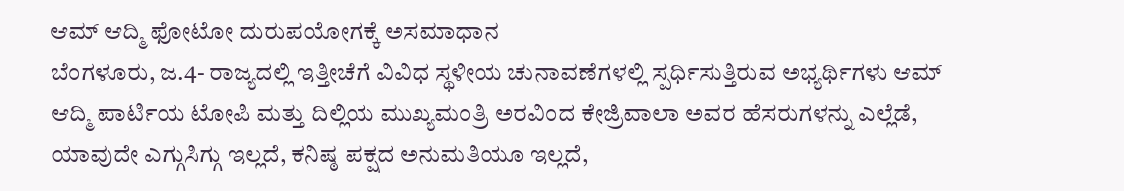ಆಮ್ ಆದ್ಮಿ ಫೋಟೋ ದುರುಪಯೋಗಕ್ಕೆ ಅಸಮಾಧಾನ
ಬೆಂಗಳೂರು, ಜ.4- ರಾಜ್ಯದಲ್ಲಿ ಇತ್ತೀಚೆಗೆ ವಿವಿಧ ಸ್ಥಳೀಯ ಚುನಾವಣೆಗಳಲ್ಲಿ ಸ್ಪರ್ಧಿಸುತ್ತಿರುವ ಅಭ್ಯರ್ಥಿಗಳು ಆಮ್ ಆದ್ಮಿ ಪಾರ್ಟಿಯ ಟೋಪಿ ಮತ್ತು ದಿಲ್ಲಿಯ ಮುಖ್ಯಮಂತ್ರಿ ಅರವಿಂದ ಕೇಜ್ರಿವಾಲಾ ಅವರ ಹೆಸರುಗಳನ್ನು ಎಲ್ಲೆಡೆ, ಯಾವುದೇ ಎಗ್ಗುಸಿಗ್ಗು ಇಲ್ಲದೆ, ಕನಿಷ್ಠ ಪಕ್ಷದ ಅನುಮತಿಯೂ ಇಲ್ಲದೆ,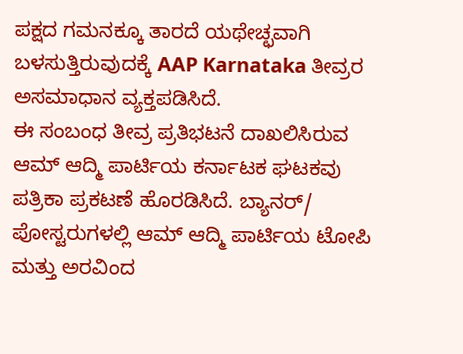ಪಕ್ಷದ ಗಮನಕ್ಕೂ ತಾರದೆ ಯಥೇಚ್ಛವಾಗಿ ಬಳಸುತ್ತಿರುವುದಕ್ಕೆ AAP Karnataka ತೀವ್ರರ ಅಸಮಾಧಾನ ವ್ಯಕ್ತಪಡಿಸಿದೆ.
ಈ ಸಂಬಂಧ ತೀವ್ರ ಪ್ರತಿಭಟನೆ ದಾಖಲಿಸಿರುವ ಆಮ್ ಆದ್ಮಿ ಪಾರ್ಟಿಯ ಕರ್ನಾಟಕ ಘಟಕವು ಪತ್ರಿಕಾ ಪ್ರಕಟಣೆ ಹೊರಡಿಸಿದೆ. ಬ್ಯಾನರ್/ ಪೋಸ್ಟರುಗಳಲ್ಲಿ ಆಮ್ ಆದ್ಮಿ ಪಾರ್ಟಿಯ ಟೋಪಿ ಮತ್ತು ಅರವಿಂದ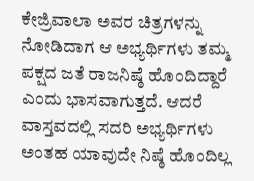ಕೇಜ್ರಿವಾಲಾ ಅವರ ಚಿತ್ರಗಳನ್ನು ನೋಡಿದಾಗ ಆ ಅಭ್ಯರ್ಥಿಗಳು ತಮ್ಮ ಪಕ್ಷದ ಜತೆ ರಾಜನಿಷ್ಠೆ ಹೊಂದಿದ್ದಾರೆ ಎಂದು ಭಾಸವಾಗುತ್ತದೆ. ಆದರೆ ವಾಸ್ತವದಲ್ಲಿ ಸದರಿ ಅಭ್ಯರ್ಥಿಗಳು ಅಂತಹ ಯಾವುದೇ ನಿಷ್ಠೆ ಹೊಂದಿಲ್ಲ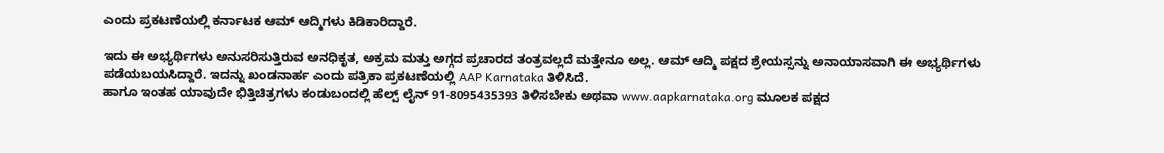ಎಂದು ಪ್ರಕಟಣೆಯಲ್ಲಿ ಕರ್ನಾಟಕ ಆಮ್ ಆದ್ಮಿಗಳು ಕಿಡಿಕಾರಿದ್ದಾರೆ.

ಇದು ಈ ಅಭ್ಯರ್ಥಿಗಳು ಅನುಸರಿಸುತ್ತಿರುವ ಅನಧಿಕೃತ, ಅಕ್ರಮ ಮತ್ತು ಅಗ್ಗದ ಪ್ರಚಾರದ ತಂತ್ರವಲ್ಲದೆ ಮತ್ತೇನೂ ಅಲ್ಲ. ಆಮ್ ಆದ್ಮಿ ಪಕ್ಷದ ಶ್ರೇಯಸ್ಸನ್ನು ಅನಾಯಾಸವಾಗಿ ಈ ಅಭ್ಯರ್ಥಿಗಳು ಪಡೆಯಬಯಸಿದ್ದಾರೆ. ಇದನ್ನು ಖಂಡನಾರ್ಹ ಎಂದು ಪತ್ರಿಕಾ ಪ್ರಕಟಣೆಯಲ್ಲಿ AAP Karnataka ತಿಳಿಸಿದೆ.
ಹಾಗೂ ಇಂತಹ ಯಾವುದೇ ಭಿತ್ತಿಚಿತ್ರಗಳು ಕಂಡುಬಂದಲ್ಲಿ ಹೆಲ್ಪ್ ಲೈನ್ 91-8095435393 ತಿಳಿಸಬೇಕು ಅಥವಾ www.aapkarnataka.org ಮೂಲಕ ಪಕ್ಷದ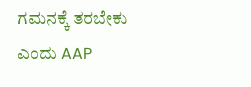ಗಮನಕ್ಕೆ ತರಬೇಕು ಎಂದು AAP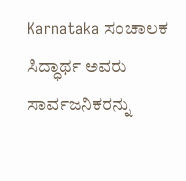Karnataka ಸಂಚಾಲಕ ಸಿದ್ಧಾರ್ಥ ಅವರು ಸಾರ್ವಜನಿಕರನ್ನು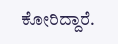ಕೋರಿದ್ದಾರೆ.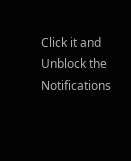Click it and Unblock the Notifications